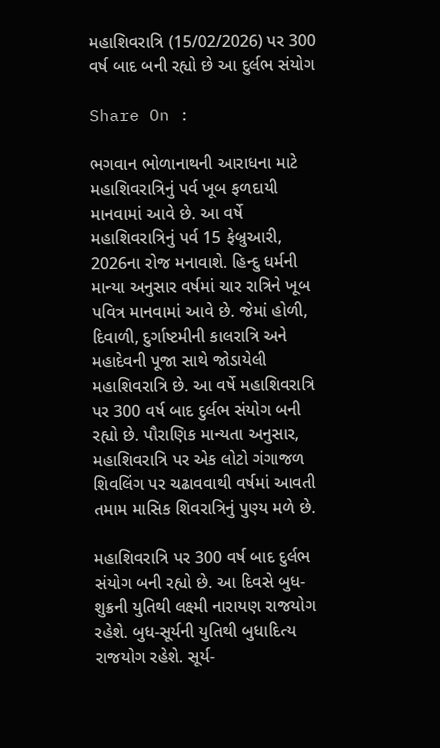મહાશિવરાત્રિ (15/02/2026) પર 300 વર્ષ બાદ બની રહ્યો છે આ દુર્લભ સંયોગ

Share On :

ભગવાન ભોળાનાથની આરાધના માટે મહાશિવરાત્રિનું પર્વ ખૂબ ફળદાયી માનવામાં આવે છે. આ વર્ષે મહાશિવરાત્રિનું પર્વ 15 ફેબ્રુઆરી, 2026ના રોજ મનાવાશે. હિન્દુ ધર્મની માન્યા અનુસાર વર્ષમાં ચાર રાત્રિને ખૂબ પવિત્ર માનવામાં આવે છે. જેમાં હોળી, દિવાળી, દુર્ગાષ્ટમીની કાલરાત્રિ અને મહાદેવની પૂજા સાથે જોડાયેલી મહાશિવરાત્રિ છે. આ વર્ષે મહાશિવરાત્રિ પર 300 વર્ષ બાદ દુર્લભ સંયોગ બની રહ્યો છે. પૌરાણિક માન્યતા અનુસાર, મહાશિવરાત્રિ પર એક લોટો ગંગાજળ શિવલિંગ પર ચઢાવવાથી વર્ષમાં આવતી તમામ માસિક શિવરાત્રિનું પુણ્ય મળે છે.

મહાશિવરાત્રિ પર 300 વર્ષ બાદ દુર્લભ સંયોગ બની રહ્યો છે. આ દિવસે બુધ-શુક્રની યુતિથી લક્ષ્મી નારાયણ રાજયોગ રહેશે. બુધ-સૂર્યની યુતિથી બુધાદિત્ય રાજયોગ રહેશે. સૂર્ય-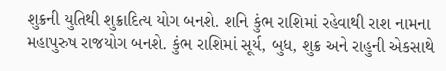શુક્રની યુતિથી શુક્રાદિત્ય યોગ બનશે. શનિ કુંભ રાશિમાં રહેવાથી રાશ નામના મહાપુરુષ રાજયોગ બનશે. કુંભ રાશિમાં સૂર્ય, બુધ, શુક્ર અને રાહુની એકસાથે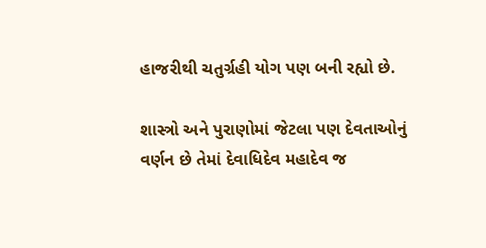હાજરીથી ચતુર્ગ્રહી યોગ પણ બની રહ્યો છે.

શાસ્ત્રો અને પુરાણોમાં જેટલા પણ દેવતાઓનું વર્ણન છે તેમાં દેવાધિદેવ મહાદેવ જ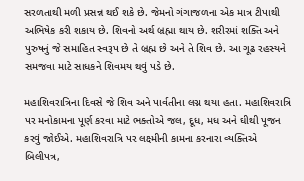સરળતાથી મળી પ્રસન્ન થઈ શકે છે. જેમનો ગંગાજળના એક માત્ર ટીપાથી અભિષેક કરી શકાય છે. શિવનો અર્થ બ્રહ્મા થાય છે. શરીરમાં શક્તિ અને પુરુષનું જે સમાહિત સ્વરૂપ છે તે બ્રહ્મ છે અને તે શિવ છે. આ ગૂઢ રહસ્યને સમજવા માટે સાધકને શિવમય થવું પડે છે.

મહાશિવરાત્રિના દિવસે જે શિવ અને પાર્વતીના લગ્ન થયા હતા. મહાશિવરાત્રિ પર મનોકામના પૂર્ણ કરવા માટે ભક્તોએ જલ, દૂધ, મધ અને ઘીથી પૂજન કરવું જોઈએ. મહાશિવરાત્રિ પર લક્ષ્મીની કામના કરનારા વ્યક્તિએ બિલીપત્ર,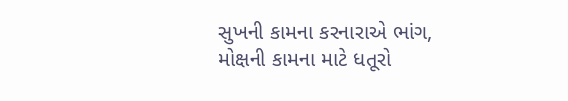સુખની કામના કરનારાએ ભાંગ, મોક્ષની કામના માટે ધતૂરો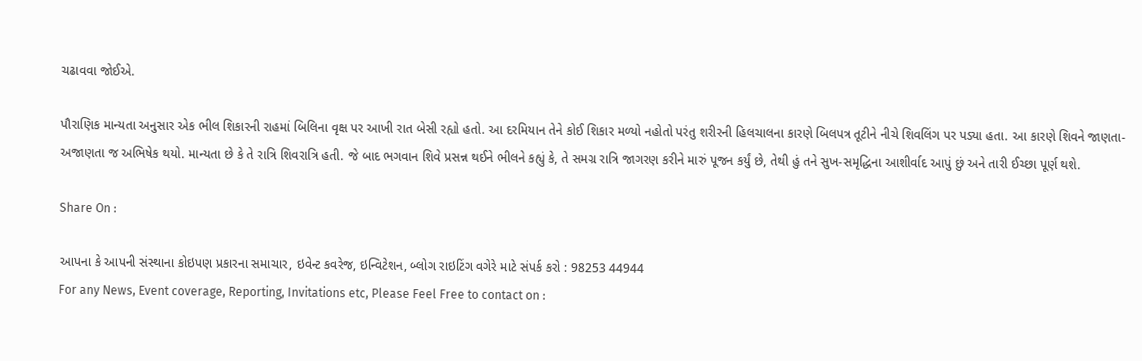ચઢાવવા જોઈએ.

પૌરાણિક માન્યતા અનુસાર એક ભીલ શિકારની રાહમાં બિલિના વૃક્ષ પર આખી રાત બેસી રહ્યો હતો. આ દરમિયાન તેને કોઈ શિકાર મળ્યો નહોતો પરંતુ શરીરની હિલચાલના કારણે બિલપત્ર તૂટીને નીચે શિવલિંગ પર પડ્યા હતા. આ કારણે શિવને જાણતા-અજાણતા જ અભિષેક થયો. માન્યતા છે કે તે રાત્રિ શિવરાત્રિ હતી. જે બાદ ભગવાન શિવે પ્રસન્ન થઈને ભીલને કહ્યું કે, તે સમગ્ર રાત્રિ જાગરણ કરીને મારું પૂજન કર્યું છે, તેથી હું તને સુખ-સમૃદ્ધિના આશીર્વાદ આપું છું અને તારી ઈચ્છા પૂર્ણ થશે.

Share On :

આપના કે આપની સંસ્થાના કોઇપણ પ્રકારના સમાચાર, ઇવેન્ટ કવરેજ, ઇન્વિટેશન, બ્લોગ રાઇટિંગ વગેરે માટે સંપર્ક કરો : 98253 44944
For any News, Event coverage, Reporting, Invitations etc, Please Feel Free to contact on :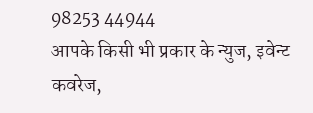98253 44944
आपके किसी भी प्रकार के न्युज, इवेन्ट कवरेज,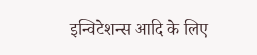इन्विटेशन्स आदि के लिए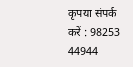कृपया संपर्क करें : 98253 44944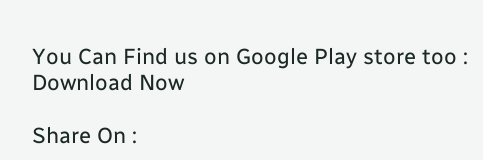You Can Find us on Google Play store too : Download Now

Share On :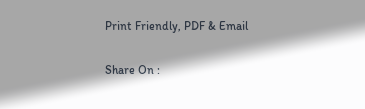Print Friendly, PDF & Email

Share On :